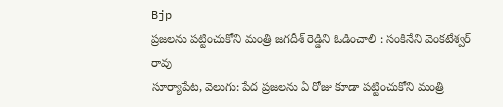Bjp
ప్రజలను పట్టించుకోని మంత్రి జగదీశ్ రెడ్డిని ఓడించాలి : సంకినేని వెంకటేశ్వర్ రావు
సూర్యాపేట, వెలుగు: పేద ప్రజలను ఏ రోజు కూడా పట్టించుకోని మంత్రి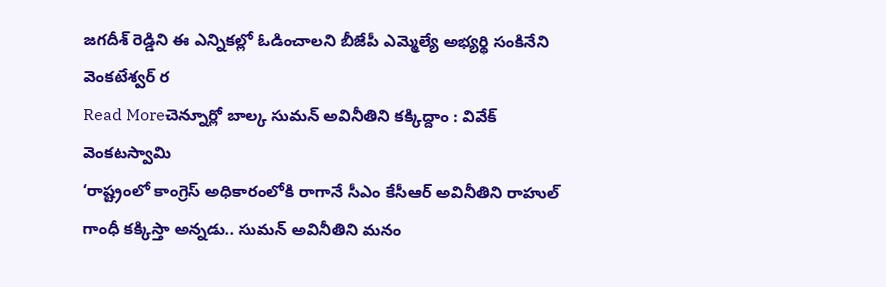జగదీశ్ రెడ్డిని ఈ ఎన్నికల్లో ఓడించాలని బీజేపీ ఎమ్మెల్యే అభ్యర్థి సంకినేని వెంకటేశ్వర్ ర
Read Moreచెన్నూర్లో బాల్క సుమన్ అవినీతిని కక్కిద్దాం : వివేక్ వెంకటస్వామి
‘రాష్ట్రంలో కాంగ్రెస్ అధికారంలోకి రాగానే సీఎం కేసీఆర్ అవినీతిని రాహుల్ గాంధీ కక్కిస్తా అన్నడు.. సుమన్ అవినీతిని మనం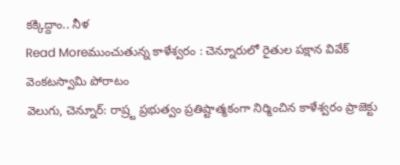కక్కిద్దాం.. నీళ
Read Moreముంచుతున్న కాళేశ్వరం : చెన్నూరులో రైతుల పక్షాన వివేక్ వెంకటస్వామి పోరాటం
వెలుగు, చెన్నూర్: రాష్ర్ట ప్రభుత్వం ప్రతిష్టాత్మకంగా నిర్మించిన కాళేశ్వరం ప్రాజెక్టు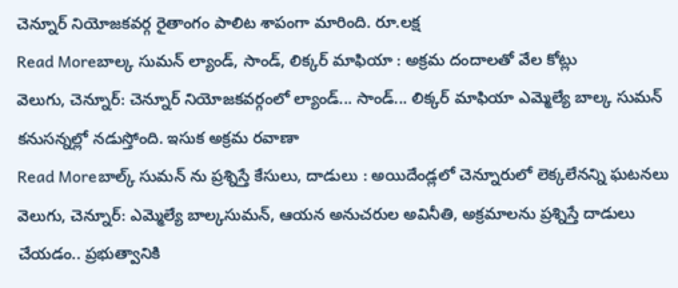చెన్నూర్ నియోజకవర్గ రైతాంగం పాలిట శాపంగా మారింది. రూ.లక్ష
Read Moreబాల్క సుమన్ ల్యాండ్, సాండ్, లిక్కర్ మాఫియా : అక్రమ దందాలతో వేల కోట్లు
వెలుగు, చెన్నూర్: చెన్నూర్ నియోజకవర్గంలో ల్యాండ్... సాండ్... లిక్కర్ మాఫియా ఎమ్మెల్యే బాల్క సుమన్ కనుసన్నల్లో నడుస్తోంది. ఇసుక అక్రమ రవాణా
Read Moreబాల్క్ సుమన్ ను ప్రశ్నిస్తే కేసులు, దాడులు : అయిదేండ్లలో చెన్నూరులో లెక్కలేనన్ని ఘటనలు
వెలుగు, చెన్నూర్: ఎమ్మెల్యే బాల్కసుమన్, ఆయన అనుచరుల అవినీతి, అక్రమాలను ప్రశ్నిస్తే దాడులు చేయడం.. ప్రభుత్వానికి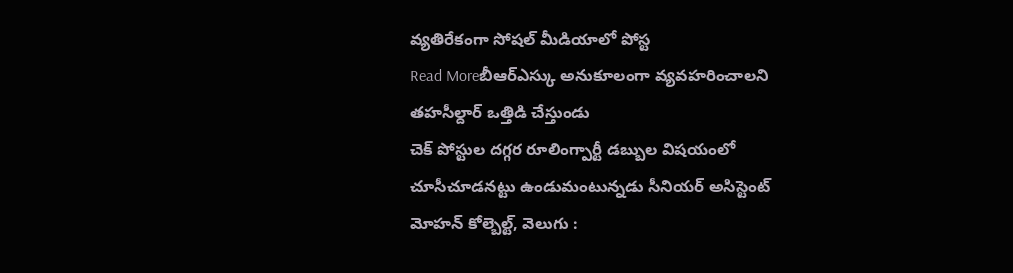వ్యతిరేకంగా సోషల్ మీడియాలో పోస్ట
Read Moreబీఆర్ఎస్కు అనుకూలంగా వ్యవహరించాలని తహసీల్దార్ ఒత్తిడి చేస్తుండు
చెక్ పోస్టుల దగ్గర రూలింగ్పార్టీ డబ్బుల విషయంలో చూసీచూడనట్టు ఉండుమంటున్నడు సీనియర్ అసిస్టెంట్ మోహన్ కోల్బెల్ట్, వెలుగు :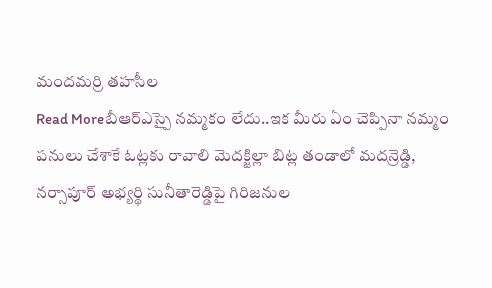మందమర్రి తహసీల
Read Moreబీఆర్ఎస్పై నమ్మకం లేదు..ఇక మీరు ఏం చెప్పినా నమ్మం
పనులు చేశాకే ఓట్లకు రావాలి మెదక్జిల్లా బిట్ల తండాలో మదన్రెడ్డి, నర్సాపూర్ అభ్యర్థి సునీతారెడ్డిపై గిరిజనుల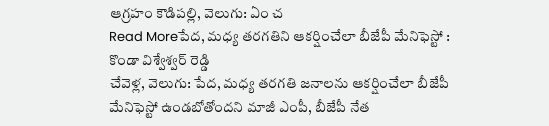ఆగ్రహం కౌడిపల్లి, వెలుగు: ఏం చ
Read Moreపేద, మధ్య తరగతిని ఆకర్షించేలా బీజేపీ మేనిఫెస్టో : కొండా విశ్వేశ్వర్ రెడ్డి
చేవెళ్ల, వెలుగు: పేద, మధ్య తరగతి జనాలను ఆకర్షించేలా బీజేపీ మేనిఫెస్టో ఉండబోతోందని మాజీ ఎంపీ, బీజేపీ నేత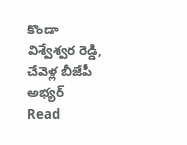కొండా విశ్వేశ్వర రెడ్డి, చేవెళ్ల బీజేపీ అభ్యర్
Read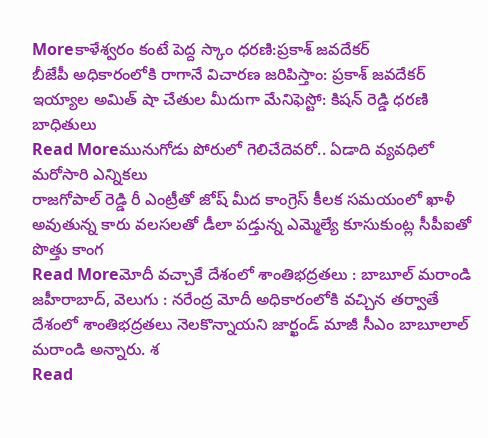Moreకాళేశ్వరం కంటే పెద్ద స్కాం ధరణి:ప్రకాశ్ జవదేకర్
బీజేపీ అధికారంలోకి రాగానే విచారణ జరిపిస్తాం: ప్రకాశ్ జవదేకర్ ఇయ్యాల అమిత్ షా చేతుల మీదుగా మేనిఫెస్టో: కిషన్ రెడ్డి ధరణి బాధితులు
Read Moreమునుగోడు పోరులో గెలిచేదెవరో.. ఏడాది వ్యవధిలో మరోసారి ఎన్నికలు
రాజగోపాల్ రెడ్డి రీ ఎంట్రీతో జోష్ మీద కాంగ్రెస్ కీలక సమయంలో ఖాళీ అవుతున్న కారు వలసలతో డీలా పడ్తున్న ఎమ్మెల్యే కూసుకుంట్ల సీపీఐతో పొత్తు కాంగ
Read Moreమోదీ వచ్చాకే దేశంలో శాంతిభద్రతలు : బాబూల్ మరాండి
జహీరాబాద్, వెలుగు : నరేంద్ర మోదీ అధికారంలోకి వచ్చిన తర్వాతే దేశంలో శాంతిభద్రతలు నెలకొన్నాయని జార్ఖండ్ మాజీ సీఎం బాబూలాల్ మరాండి అన్నారు. శ
Read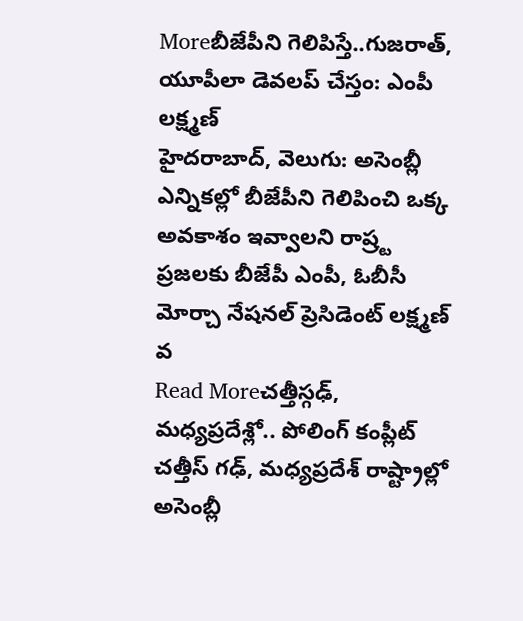Moreబీజేపీని గెలిపిస్తే..గుజరాత్, యూపీలా డెవలప్ చేస్తం: ఎంపీ లక్ష్మణ్
హైదరాబాద్, వెలుగు: అసెంబ్లీ ఎన్నికల్లో బీజేపీని గెలిపించి ఒక్క అవకాశం ఇవ్వాలని రాష్ర్ట ప్రజలకు బీజేపీ ఎంపీ, ఓబీసీ మోర్చా నేషనల్ ప్రెసిడెంట్ లక్ష్మణ్ వ
Read Moreచత్తీస్గఢ్, మధ్యప్రదేశ్లో.. పోలింగ్ కంప్లీట్
చత్తీస్ గఢ్, మధ్యప్రదేశ్ రాష్ట్రాల్లో అసెంబ్లీ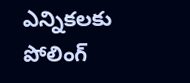ఎన్నికలకు పోలింగ్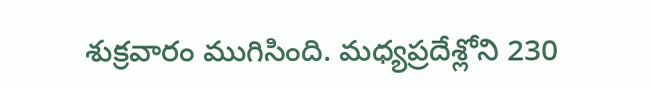శుక్రవారం ముగిసింది. మధ్యప్రదేశ్లోని 230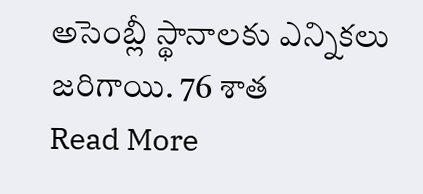అసెంబ్లీ స్థానాలకు ఎన్నికలు జరిగాయి. 76 శాత
Read More